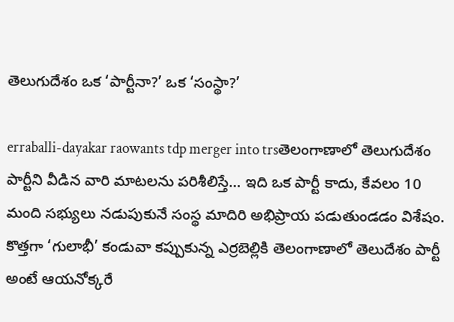తెలుగుదేశం ఒక ‘పార్టీనా?’ ఒక ‘సంస్థా?’

erraballi-dayakar raowants tdp merger into trsతెలంగాణాలో తెలుగుదేశం పార్టీని వీడిన వారి మాటలను పరిశీలిస్తే… ఇది ఒక పార్టీ కాదు, కేవలం 10 మంది సభ్యులు నడుపుకునే సంస్థ మాదిరి అభిప్రాయ పడుతుండడం విశేషం. కొత్తగా ‘గులాభీ’ కండువా కప్పుకున్న ఎర్రబెల్లికి తెలంగాణాలో తెలుదేశం పార్టీ అంటే ఆయనోక్కరే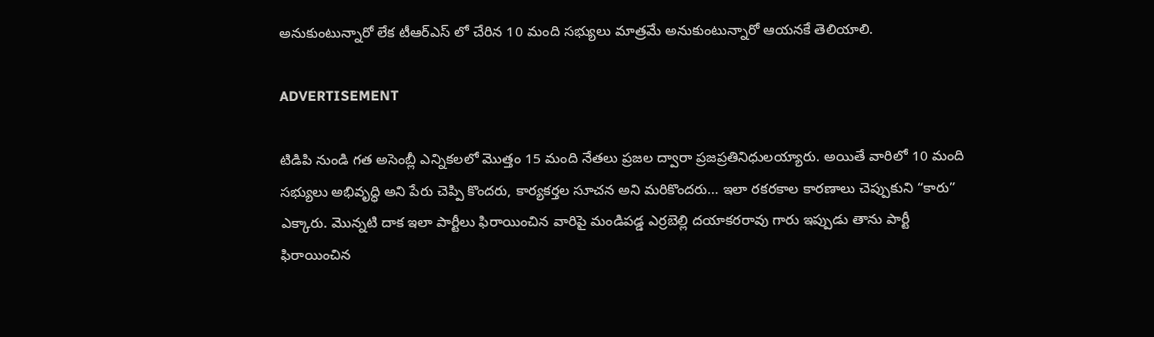అనుకుంటున్నారో లేక టీఆర్ఎస్ లో చేరిన 10 మంది సభ్యులు మాత్రమే అనుకుంటున్నారో ఆయనకే తెలియాలి.

ADVERTISEMENT

టిడిపి నుండి గత అసెంబ్లీ ఎన్నికలలో మొత్తం 15 మంది నేతలు ప్రజల ద్వారా ప్రజప్రతినిధులయ్యారు. అయితే వారిలో 10 మంది సభ్యులు అభివృద్ధి అని పేరు చెప్పి కొందరు, కార్యకర్తల సూచన అని మరికొందరు… ఇలా రకరకాల కారణాలు చెప్పుకుని “కారు” ఎక్కారు. మొన్నటి దాక ఇలా పార్టీలు ఫిరాయించిన వారిపై మండిపడ్డ ఎర్రబెల్లి దయాకరరావు గారు ఇప్పుడు తాను పార్టీ ఫిరాయించిన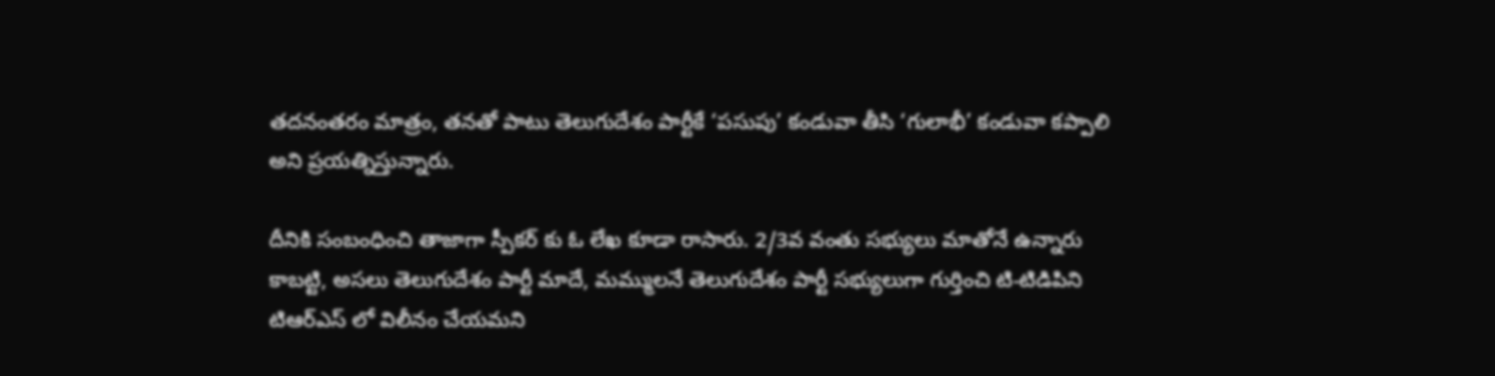తదనంతరం మాత్రం, తనతో పాటు తెలుగుదేశం పార్టీకే ‘పసుపు’ కండువా తీసి ‘గులాభీ’ కండువా కప్పాలి అని ప్రయత్నిస్తున్నారు.

దీనికి సంబంధించి తాజాగా స్పీకర్ కు ఓ లేఖ కూడా రాసారు. 2/3వ వంతు సభ్యులు మాతోనే ఉన్నారు కాబట్టి, అసలు తెలుగుదేశం పార్టీ మాదే, మమ్ములనే తెలుగుదేశం పార్టీ సభ్యులుగా గుర్తించి టి-టిడిపిని టిఆర్ఎస్ లో విలీనం చేయమని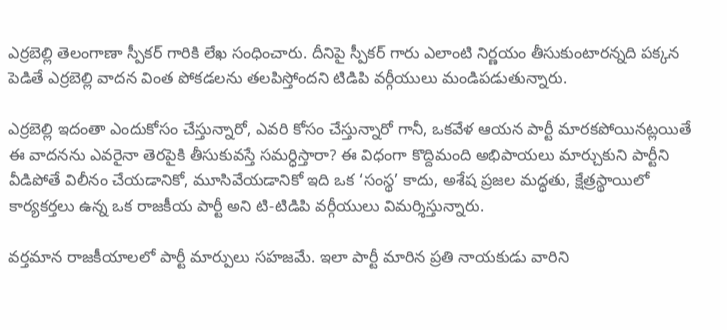ఎర్రబెల్లి తెలంగాణా స్పీకర్ గారికి లేఖ సంధించారు. దీనిపై స్పీకర్ గారు ఎలాంటి నిర్ణయం తీసుకుంటారన్నది పక్కన పెడితే ఎర్రబెల్లి వాదన వింత పోకడలను తలపిస్తోందని టిడిపి వర్గీయులు మండిపడుతున్నారు.

ఎర్రబెల్లి ఇదంతా ఎందుకోసం చేస్తున్నారో, ఎవరి కోసం చేస్తున్నారో గానీ, ఒకవేళ ఆయన పార్టీ మారకపోయినట్లయితే ఈ వాదనను ఎవరైనా తెరపైకి తీసుకువస్తే సమర్ధిస్తారా? ఈ విధంగా కొద్దిమంది అభిపాయలు మార్చుకుని పార్టీని వీడిపోతే విలీనం చేయడానికో, మూసివేయడానికో ఇది ఒక ‘సంస్థ’ కాదు, అశేష ప్రజల మద్ధతు, క్షేత్రస్థాయిలో కార్యకర్తలు ఉన్న ఒక రాజకీయ పార్టీ అని టి-టిడిపి వర్గీయులు విమర్శిస్తున్నారు.

వర్తమాన రాజకీయాలలో పార్టీ మార్పులు సహజమే. ఇలా పార్టీ మారిన ప్రతి నాయకుడు వారిని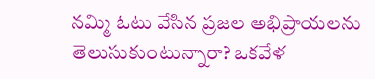నమ్మి ఓటు వేసిన ప్రజల అభిప్రాయలను తెలుసుకుంటున్నారా? ఒకవేళ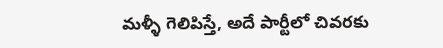మళ్ళీ గెలిపిస్తే, అదే పార్టీలో చివరకు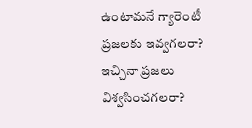ఉంటామనే గ్యారెంటీ ప్రజలకు ఇవ్వగలరా? ఇచ్చినా ప్రజలు విశ్వసించగలరా?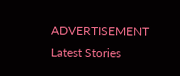ADVERTISEMENT
Latest Stories